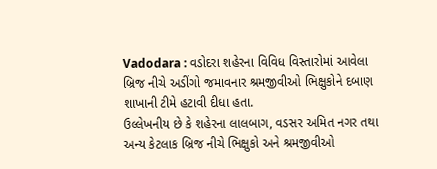Vadodara : વડોદરા શહેરના વિવિધ વિસ્તારોમાં આવેલા બ્રિજ નીચે અડીંગો જમાવનાર શ્રમજીવીઓ ભિક્ષુકોને દબાણ શાખાની ટીમે હટાવી દીધા હતા.
ઉલ્લેખનીય છે કે શહેરના લાલબાગ, વડસર અમિત નગર તથા અન્ય કેટલાક બ્રિજ નીચે ભિક્ષુકો અને શ્રમજીવીઓ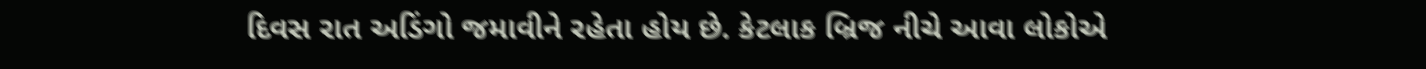દિવસ રાત અડિંગો જમાવીને રહેતા હોય છે. કેટલાક બ્રિજ નીચે આવા લોકોએ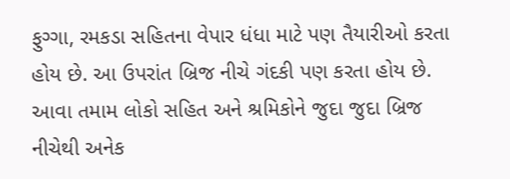ફુગ્ગા, રમકડા સહિતના વેપાર ધંધા માટે પણ તૈયારીઓ કરતા હોય છે. આ ઉપરાંત બ્રિજ નીચે ગંદકી પણ કરતા હોય છે. આવા તમામ લોકો સહિત અને શ્રમિકોને જુદા જુદા બ્રિજ નીચેથી અનેક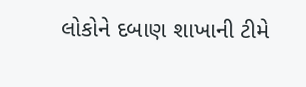લોકોને દબાણ શાખાની ટીમે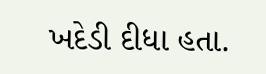ખદેડી દીધા હતા.